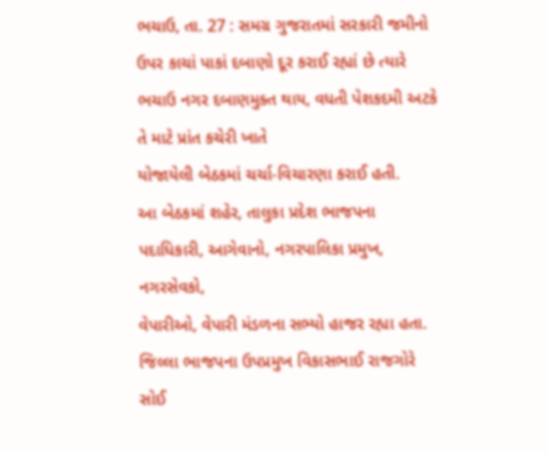ભચાઉ, તા. 27 : સમગ્ર ગુજરાતમાં સરકારી જમીનો
ઉપર કાચાં પાકાં દબાણો દૂર કરાઈ રહ્યાં છે ત્યારે ભચાઉ નગર દબાણમુક્ત થાય, વધતી પેશકદમી અટકે તે માટે પ્રાંત કચેરી ખાતે
યોજાયેલી બેઠકમાં ચર્ચા-વિચારણા કરાઈ હતી.
આ બેઠકમાં શહેર, તાલુકા પ્રદેશ ભાજપના પદાધિકારી, આગેવાનો, નગરપાલિકા પ્રમુખ, નગરસેવકો,
વેપારીઓ, વેપારી મંડળના સભ્યો હાજર રહ્યા હતા. જિલ્લા ભાજપના ઉપપ્રમુખ વિકાસભાઈ રાજગોરે
સોઈ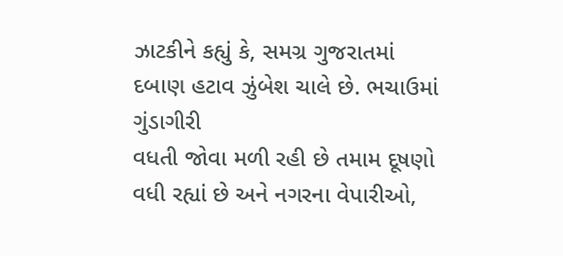ઝાટકીને કહ્યું કે, સમગ્ર ગુજરાતમાં
દબાણ હટાવ ઝુંબેશ ચાલે છે. ભચાઉમાં ગુંડાગીરી
વધતી જોવા મળી રહી છે તમામ દૂષણો વધી રહ્યાં છે અને નગરના વેપારીઓ,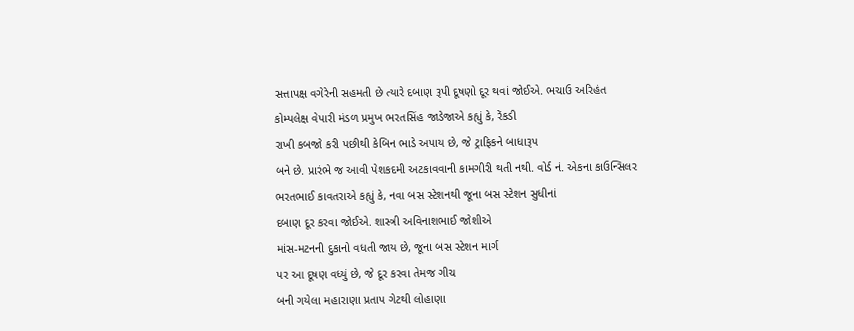સત્તાપક્ષ વગેરેની સહમતી છે ત્યારે દબાણ રૂપી દૂષણો દૂર થવાં જોઈએ. ભચાઉ અરિહંત
કોમ્પલેક્ષ વેપારી મંડળ પ્રમુખ ભરતસિંહ જાડેજાએ કહ્યું કે, રેંકડી
રાખી કબજો કરી પછીથી કેબિન ભાડે અપાય છે, જે ટ્રાફિકને બાધારૂપ
બને છે. પ્રારંભે જ આવી પેશકદમી અટકાવવાની કામગીરી થતી નથી. વોર્ડ નં. એકના કાઉન્સિલર
ભરતભાઈ કાવતરાએ કહ્યું કે, નવા બસ સ્ટેશનથી જૂના બસ સ્ટેશન સુધીનાં
દબાણ દૂર કરવા જોઈએ. શાસ્ત્રી અવિનાશભાઈ જોશીએ
માંસ-મટનની દુકાનો વધતી જાય છે, જૂના બસ સ્ટેશન માર્ગ
પર આ દૂષણ વધ્યું છે, જે દૂર કરવા તેમજ ગીચ
બની ગયેલા મહારાણા પ્રતાપ ગેટથી લોહાણા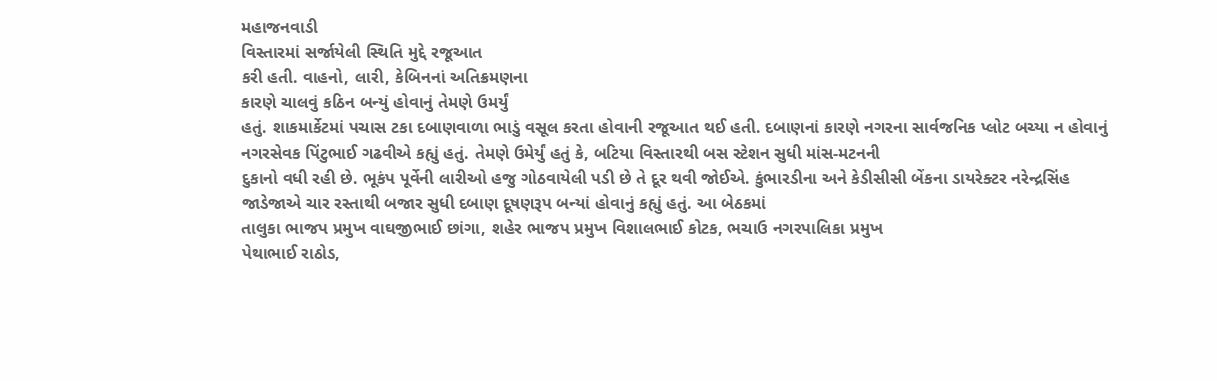મહાજનવાડી
વિસ્તારમાં સર્જાયેલી સ્થિતિ મુદ્દે રજૂઆત
કરી હતી. વાહનો, લારી, કેબિનનાં અતિક્રમણના
કારણે ચાલવું કઠિન બન્યું હોવાનું તેમણે ઉમર્યું
હતું. શાકમાર્કેટમાં પચાસ ટકા દબાણવાળા ભાડું વસૂલ કરતા હોવાની રજૂઆત થઈ હતી. દબાણનાં કારણે નગરના સાર્વજનિક પ્લોટ બચ્યા ન હોવાનું
નગરસેવક પિંટુભાઈ ગઢવીએ કહ્યું હતું. તેમણે ઉમેર્યું હતું કે, બટિયા વિસ્તારથી બસ સ્ટેશન સુધી માંસ-મટનની
દુકાનો વધી રહી છે. ભૂકંપ પૂર્વેની લારીઓ હજુ ગોઠવાયેલી પડી છે તે દૂર થવી જોઈએ. કુંભારડીના અને કેડીસીસી બેંકના ડાયરેક્ટર નરેન્દ્રસિંહ
જાડેજાએ ચાર રસ્તાથી બજાર સુધી દબાણ દૂષણરૂપ બન્યાં હોવાનું કહ્યું હતું. આ બેઠકમાં
તાલુકા ભાજપ પ્રમુખ વાઘજીભાઈ છાંગા, શહેર ભાજપ પ્રમુખ વિશાલભાઈ કોટક, ભચાઉ નગરપાલિકા પ્રમુખ
પેથાભાઈ રાઠોડ,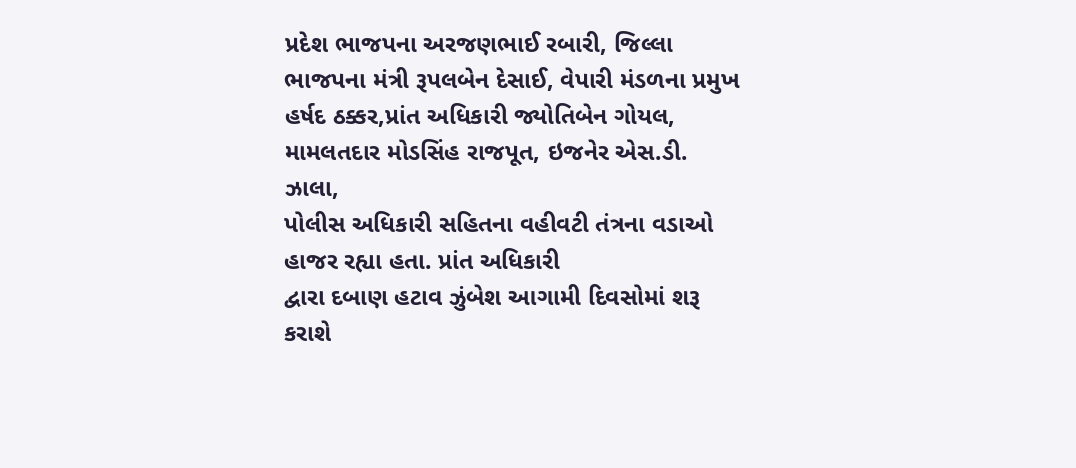પ્રદેશ ભાજપના અરજણભાઈ રબારી, જિલ્લા ભાજપના મંત્રી રૂપલબેન દેસાઈ, વેપારી મંડળના પ્રમુખ
હર્ષદ ઠક્કર,પ્રાંત અધિકારી જ્યોતિબેન ગોયલ, મામલતદાર મોડસિંહ રાજપૂત, ઇજનેર એસ.ડી. ઝાલા,
પોલીસ અધિકારી સહિતના વહીવટી તંત્રના વડાઓ હાજર રહ્યા હતા. પ્રાંત અધિકારી
દ્વારા દબાણ હટાવ ઝુંબેશ આગામી દિવસોમાં શરૂ કરાશે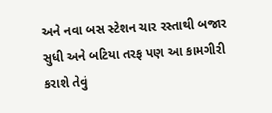અને નવા બસ સ્ટેશન ચાર રસ્તાથી બજાર
સુધી અને બટિયા તરફ પણ આ કામગીરી કરાશે તેવું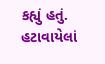કહ્યું હતું. હટાવાયેલાં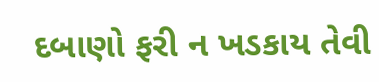દબાણો ફરી ન ખડકાય તેવી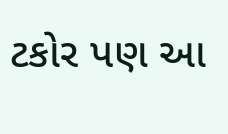ટકોર પણ આ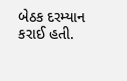બેઠક દરમ્યાન કરાઈ હતી.